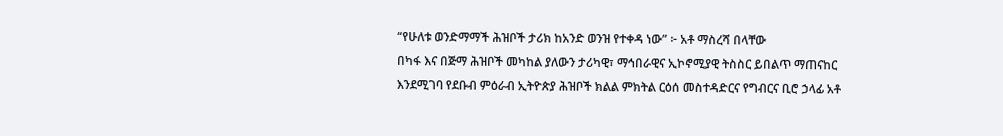“የሁለቱ ወንድማማች ሕዝቦች ታሪክ ከአንድ ወንዝ የተቀዳ ነው” ፦ አቶ ማስረሻ በላቸው
በካፋ እና በጅማ ሕዝቦች መካከል ያለውን ታሪካዊ፣ ማኅበራዊና ኢኮኖሚያዊ ትስስር ይበልጥ ማጠናከር እንደሚገባ የደቡብ ምዕራብ ኢትዮጵያ ሕዝቦች ክልል ምክትል ርዕሰ መስተዳድርና የግብርና ቢሮ ኃላፊ አቶ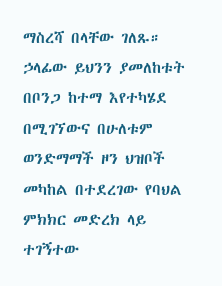ማስረሻ በላቸው ገለጹ። ኃላፊው ይህንን ያመለከቱት በቦንጋ ከተማ እየተካሄደ በሚገኘውና በሁለቱም ወንድማማች ዞን ህዝቦች መካከል በተደረገው የባህል ምክክር መድረክ ላይ ተገኝተው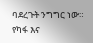ባደረጉት ንግግር ነው። የካፋ እና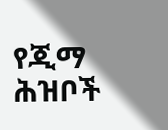የጂማ ሕዝቦች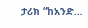ታሪክ “ከአንድ…